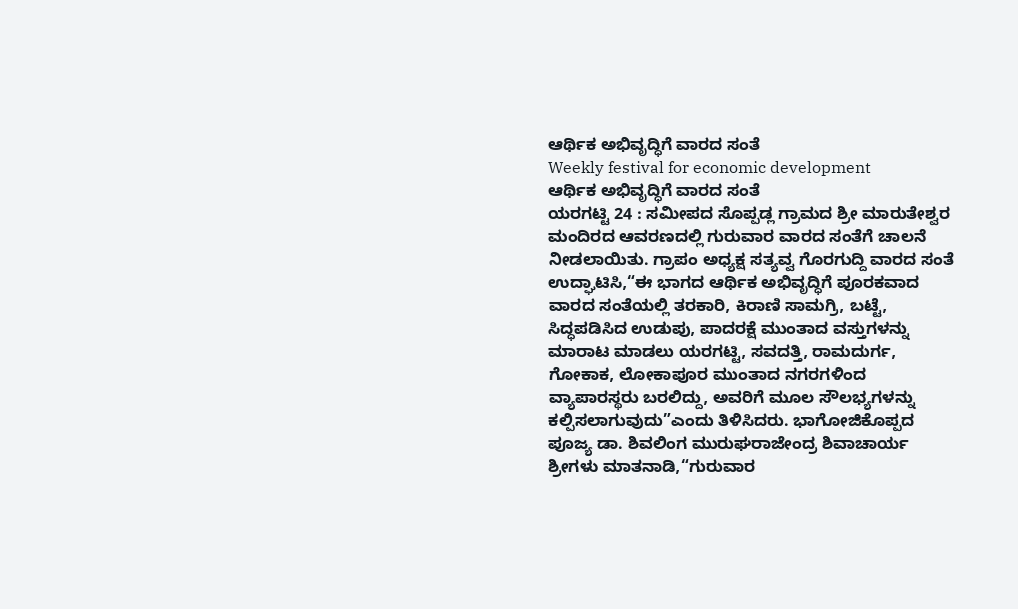ಆರ್ಥಿಕ ಅಭಿವೃದ್ಧಿಗೆ ವಾರದ ಸಂತೆ
Weekly festival for economic development
ಆರ್ಥಿಕ ಅಭಿವೃದ್ಧಿಗೆ ವಾರದ ಸಂತೆ
ಯರಗಟ್ಟಿ 24 : ಸಮೀಪದ ಸೊಪ್ಪಡ್ಲ ಗ್ರಾಮದ ಶ್ರೀ ಮಾರುತೇಶ್ವರ ಮಂದಿರದ ಆವರಣದಲ್ಲಿ ಗುರುವಾರ ವಾರದ ಸಂತೆಗೆ ಚಾಲನೆ ನೀಡಲಾಯಿತು. ಗ್ರಾಪಂ ಅಧ್ಯಕ್ಷ ಸತ್ಯವ್ವ ಗೊರಗುದ್ದಿ ವಾರದ ಸಂತೆ ಉದ್ಘಾಟಿಸಿ,“ಈ ಭಾಗದ ಆರ್ಥಿಕ ಅಭಿವೃದ್ಧಿಗೆ ಪೂರಕವಾದ ವಾರದ ಸಂತೆಯಲ್ಲಿ ತರಕಾರಿ, ಕಿರಾಣಿ ಸಾಮಗ್ರಿ, ಬಟ್ಟೆ, ಸಿದ್ಧಪಡಿಸಿದ ಉಡುಪು, ಪಾದರಕ್ಷೆ ಮುಂತಾದ ವಸ್ತುಗಳನ್ನು ಮಾರಾಟ ಮಾಡಲು ಯರಗಟ್ಟಿ, ಸವದತ್ತಿ, ರಾಮದುರ್ಗ, ಗೋಕಾಕ, ಲೋಕಾಪೂರ ಮುಂತಾದ ನಗರಗಳಿಂದ ವ್ಯಾಪಾರಸ್ಥರು ಬರಲಿದ್ದು, ಅವರಿಗೆ ಮೂಲ ಸೌಲಭ್ಯಗಳನ್ನು ಕಲ್ಪಿಸಲಾಗುವುದು”ಎಂದು ತಿಳಿಸಿದರು. ಭಾಗೋಜಿಕೊಪ್ಪದ ಪೂಜ್ಯ ಡಾ. ಶಿವಲಿಂಗ ಮುರುಘರಾಜೇಂದ್ರ ಶಿವಾಚಾರ್ಯ ಶ್ರೀಗಳು ಮಾತನಾಡಿ,“ಗುರುವಾರ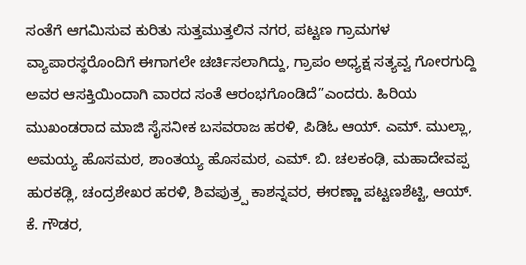ಸಂತೆಗೆ ಆಗಮಿಸುವ ಕುರಿತು ಸುತ್ತಮುತ್ತಲಿನ ನಗರ, ಪಟ್ಟಣ ಗ್ರಾಮಗಳ ವ್ಯಾಪಾರಸ್ಥರೊಂದಿಗೆ ಈಗಾಗಲೇ ಚರ್ಚಿಸಲಾಗಿದ್ದು, ಗ್ರಾಪಂ ಅಧ್ಯಕ್ಷ ಸತ್ಯವ್ವ ಗೋರಗುದ್ದಿ ಅವರ ಆಸಕ್ತಿಯಿಂದಾಗಿ ವಾರದ ಸಂತೆ ಆರಂಭಗೊಂಡಿದೆ”ಎಂದರು. ಹಿರಿಯ ಮುಖಂಡರಾದ ಮಾಜಿ ಸೈಸನೀಕ ಬಸವರಾಜ ಹರಳಿ, ಪಿಡಿಓ ಆಯ್. ಎಮ್. ಮುಲ್ಲಾ, ಅಮಯ್ಯ ಹೊಸಮಠ, ಶಾಂತಯ್ಯ ಹೊಸಮಠ, ಎಮ್. ಬಿ. ಚಲಕಂಢಿ, ಮಹಾದೇವಪ್ಪ ಹುರಕಡ್ಲಿ, ಚಂದ್ರಶೇಖರ ಹರಳಿ, ಶಿವಪುತ್ರ್ಪ ಕಾಶನ್ನವರ, ಈರಣ್ಣಾ ಪಟ್ಟಣಶೆಟ್ಟಿ, ಆಯ್. ಕೆ. ಗೌಡರ,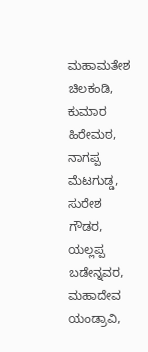ಮಹಾಮತೇಶ ಚಿಲಕಂಡಿ, ಕುಮಾರ ಹಿರೇಮಠ, ನಾಗಪ್ಪ ಮೆಟಗುಡ್ಡ, ಸುರೇಶ ಗೌಡರ, ಯಲ್ಲಪ್ಪ ಬಡೇನ್ನವರ, ಮಹಾದೇವ ಯಂಡ್ರಾವಿ,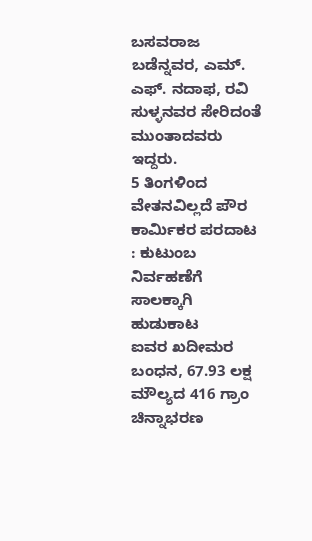ಬಸವರಾಜ ಬಡೆನ್ನವರ, ಎಮ್. ಎಫ್. ನದಾಫ, ರವಿ ಸುಳ್ಳನವರ ಸೇರಿದಂತೆ ಮುಂತಾದವರು ಇದ್ದರು.
5 ತಿಂಗಳಿಂದ ವೇತನವಿಲ್ಲದೆ ಪೌರ ಕಾರ್ಮಿಕರ ಪರದಾಟ : ಕುಟುಂಬ ನಿರ್ವಹಣೆಗೆ ಸಾಲಕ್ಕಾಗಿ ಹುಡುಕಾಟ
ಐವರ ಖದೀಮರ ಬಂಧನ, 67.93 ಲಕ್ಷ ಮೌಲ್ಯದ 416 ಗ್ರಾಂ ಚಿನ್ನಾಭರಣ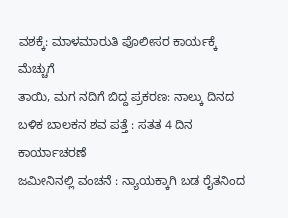ವಶಕ್ಕೆ: ಮಾಳಮಾರುತಿ ಪೊಲೀಸರ ಕಾರ್ಯಕ್ಕೆ ಮೆಚ್ಚುಗೆ
ತಾಯಿ, ಮಗ ನದಿಗೆ ಬಿದ್ದ ಪ್ರಕರಣ: ನಾಲ್ಕು ದಿನದ ಬಳಿಕ ಬಾಲಕನ ಶವ ಪತ್ತೆ : ಸತತ 4 ದಿನ ಕಾರ್ಯಾಚರಣೆ
ಜಮೀನಿನಲ್ಲಿ ವಂಚನೆ : ನ್ಯಾಯಕ್ಕಾಗಿ ಬಡ ರೈತನಿಂದ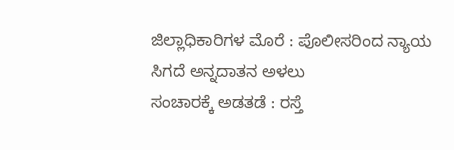ಜಿಲ್ಲಾಧಿಕಾರಿಗಳ ಮೊರೆ : ಪೊಲೀಸರಿಂದ ನ್ಯಾಯ ಸಿಗದೆ ಅನ್ನದಾತನ ಅಳಲು
ಸಂಚಾರಕ್ಕೆ ಅಡತಡೆ : ರಸ್ತೆ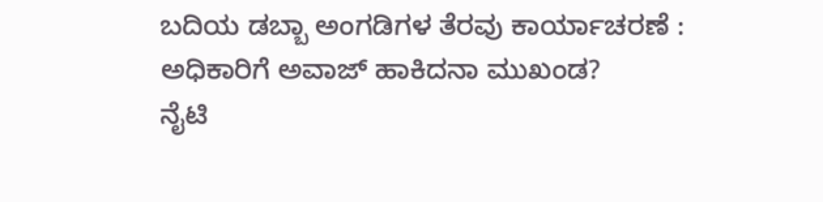ಬದಿಯ ಡಬ್ಬಾ ಅಂಗಡಿಗಳ ತೆರವು ಕಾರ್ಯಾಚರಣೆ : ಅಧಿಕಾರಿಗೆ ಅವಾಜ್ ಹಾಕಿದನಾ ಮುಖಂಡ?
ನೈಟಿ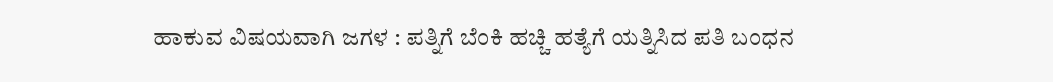ಹಾಕುವ ವಿಷಯವಾಗಿ ಜಗಳ : ಪತ್ನಿಗೆ ಬೆಂಕಿ ಹಚ್ಚಿ ಹತ್ಯೆಗೆ ಯತ್ನಿಸಿದ ಪತಿ ಬಂಧನ